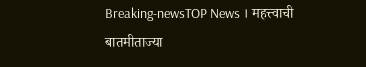Breaking-newsTOP News । महत्त्वाची बातमीताज्या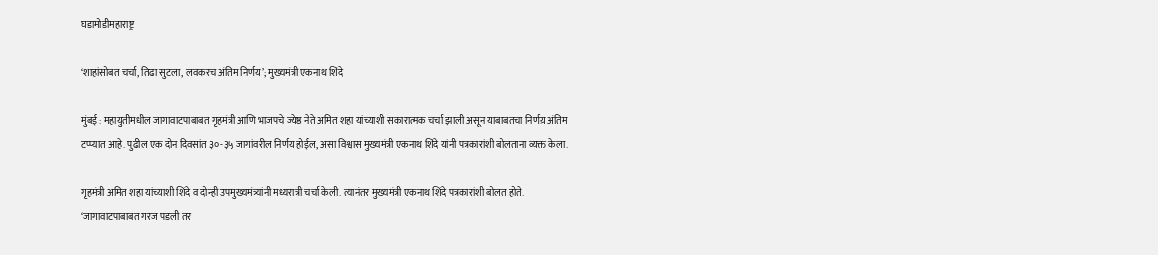घडामोडीमहाराष्ट्र

‘शाहांसोबत चर्चा, तिढा सुटला, लवकरच अंतिम निर्णय’; मुख्यमंत्री एकनाथ शिंदे

मुंबई : महायुतीमधील जागावाटपाबाबत गृहमंत्री आणि भाजपचे ज्येष्ठ नेते अमित शहा यांच्याशी सकारात्मक चर्चा झाली असून याबाबतचा निर्णय़ अंतिम टप्प्यात आहे. पुढील एक दोन दिवसांत ३०-३५ जागांवरील निर्णय होईल, असा विश्वास मुख्यमंत्री एकनाथ शिंदे यांनी पत्रकारांशी बोलताना व्यक्त केला.

गृहमंत्री अमित शहा यांच्याशी शिंदे व दोन्ही उपमुख्यमंत्र्यांनी मध्यरात्री चर्चा केली. त्यानंतर मुख्यमंत्री एकनाथ शिंदे पत्रकारांशी बोलत होते. ‘जागावाटपाबाबत गरज पडली तर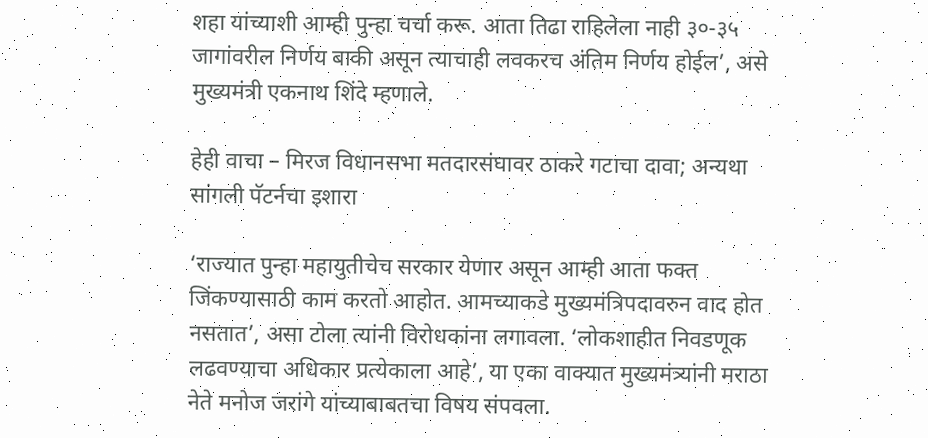शहा यांच्याशी आम्ही पुन्हा चर्चा करू. आता तिढा राहिलेला नाही ३०-३५ जागांवरील निर्णय बाकी असून त्याचाही लवकरच अंतिम निर्णय होईल’, असे मुख्यमंत्री एकनाथ शिंदे म्हणाले.

हेही वाचा – मिरज विधानसभा मतदारसंघावर ठाकरे गटाचा दावा; अन्यथा सांगली पॅटर्नचा इशारा

‘राज्यात पुन्हा महायुतीचेच सरकार येणार असून आम्ही आता फक्त जिंकण्यासाठी काम करतो आहोत. आमच्याकडे मुख्यमंत्रिपदावरुन वाद होत नसतात’, असा टोला त्यांनी विरोधकांना लगावला. ‘लोकशाहीत निवडणूक लढवण्याचा अधिकार प्रत्येकाला आहे’, या एका वाक्यात मुख्यमंत्र्यांनी मराठा नेते मनोज जरांगे यांच्याबाबतचा विषय संपवला.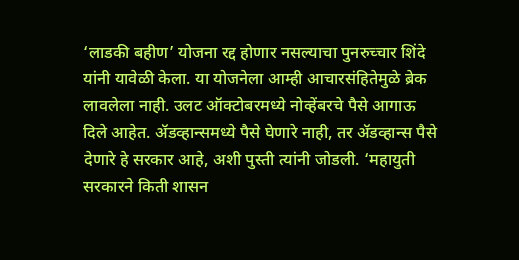‘लाडकी बहीण’ योजना रद्द होणार नसल्याचा पुनरुच्चार शिंदे यांनी यावेळी केला. या योजनेला आम्ही आचारसंहितेमुळे ब्रेक लावलेला नाही. उलट ऑक्टोबरमध्ये नोव्हेंबरचे पैसे आगाऊ दिले आहेत. ॲडव्हान्समध्ये पैसे घेणारे नाही, तर ॲडव्हान्स पैसे देणारे हे सरकार आहे, अशी पुस्ती त्यांनी जोडली. ‘महायुती सरकारने किती शासन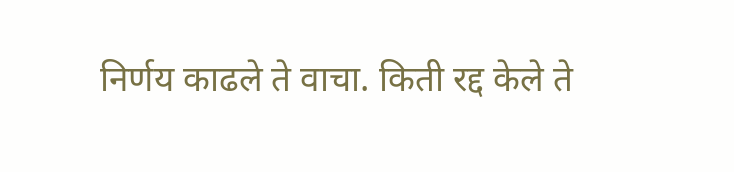निर्णय काढले ते वाचा. किती रद्द केले ते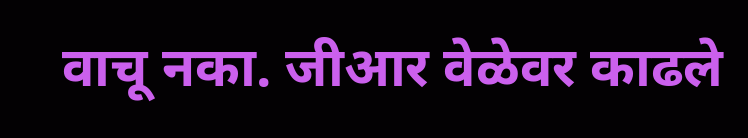वाचू नका. जीआर वेळेवर काढले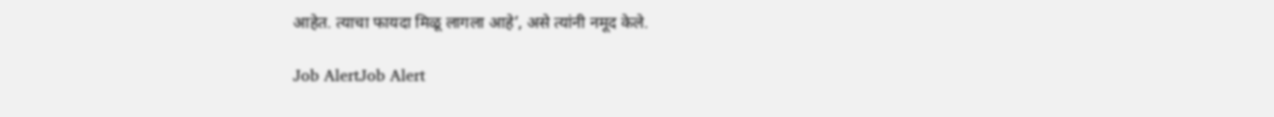आहेत. त्याचा फायदा मिळू लागला आहे’, असे त्यांनी नमूद केले.

Job AlertJob Alert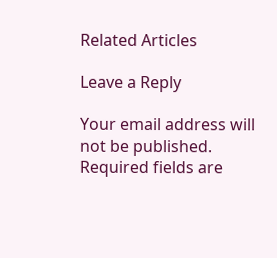Related Articles

Leave a Reply

Your email address will not be published. Required fields are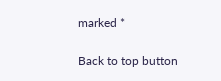marked *

Back to top button